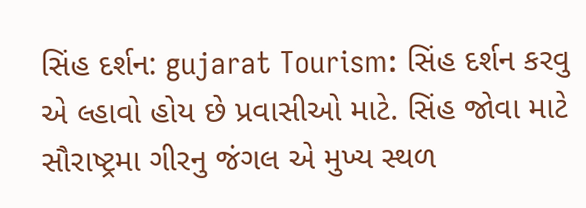સિંહ દર્શન: gujarat Tourism: સિંહ દર્શન કરવુ એ લ્હાવો હોય છે પ્રવાસીઓ માટે. સિંહ જોવા માટે સૌરાષ્ટ્રમા ગીરનુ જંગલ એ મુખ્ય સ્થળ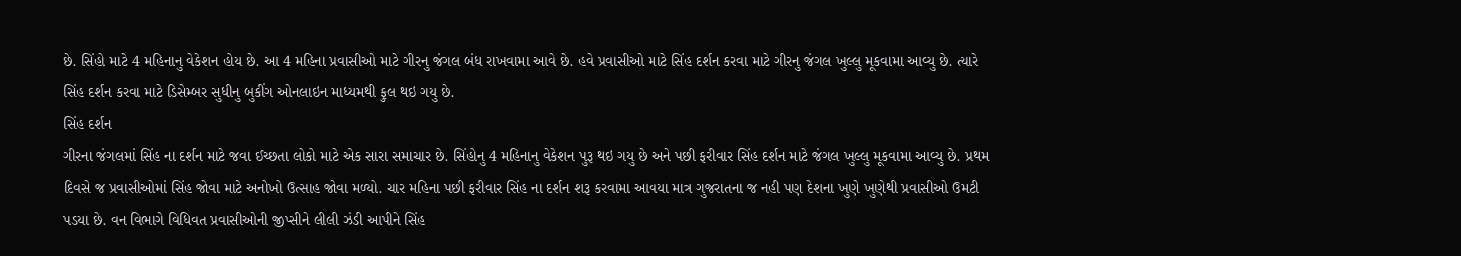છે. સિંહો માટે 4 મહિનાનુ વેકેશન હોય છે. આ 4 મહિના પ્રવાસીઓ માટે ગીરનુ જંગલ બંધ રાખવામા આવે છે. હવે પ્રવાસીઓ માટે સિંહ દર્શન કરવા માટે ગીરનુ જંગલ ખુલ્લુ મૂકવામા આવ્યુ છે. ત્યારે સિંહ દર્શન કરવા માટે ડિસેમ્બર સુધીનુ બુકીંગ ઓનલાઇન માધ્યમથી ફુલ થઇ ગયુ છે.
સિંહ દર્શન
ગીરના જંગલમાં સિંહ ના દર્શન માટે જવા ઈચ્છતા લોકો માટે એક સારા સમાચાર છે. સિંહોનુ 4 મહિનાનુ વેકેશન પુરૂ થઇ ગયુ છે અને પછી ફરીવાર સિંહ દર્શન માટે જંગલ ખુલ્લુ મૂકવામા આવ્યુ છે. પ્રથમ દિવસે જ પ્રવાસીઓમાં સિંહ જોવા માટે અનોખો ઉત્સાહ જોવા મળ્યો. ચાર મહિના પછી ફરીવાર સિંહ ના દર્શન શરૂ કરવામા આવયા માત્ર ગુજરાતના જ નહી પણ દેશના ખુણે ખુણેથી પ્રવાસીઓ ઉમટી પડયા છે. વન વિભાગે વિધિવત પ્રવાસીઓની જીપ્સીને લીલી ઝંડી આપીને સિંહ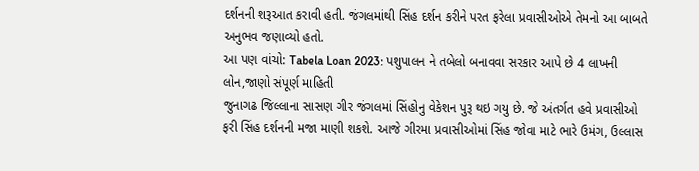દર્શનની શરૂઆત કરાવી હતી. જંગલમાંથી સિંહ દર્શન કરીને પરત ફરેલા પ્રવાસીઓએ તેમનો આ બાબતે અનુભવ જણાવ્યો હતો.
આ પણ વાંચો: Tabela Loan 2023: પશુપાલન ને તબેલો બનાવવા સરકાર આપે છે 4 લાખની લોન,જાણો સંપૂર્ણ માહિતી
જુનાગઢ જિલ્લાના સાસણ ગીર જંગલમાં સિંહોનુ વેકેશન પુરૂ થઇ ગયુ છે. જે અંતર્ગત હવે પ્રવાસીઓ ફરી સિંહ દર્શનની મજા માણી શકશે. આજે ગીરમા પ્રવાસીઓમાં સિંહ જોવા માટે ભારે ઉમંગ, ઉલ્લાસ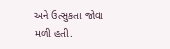અને ઉત્સુકતા જોવા મળી હતી.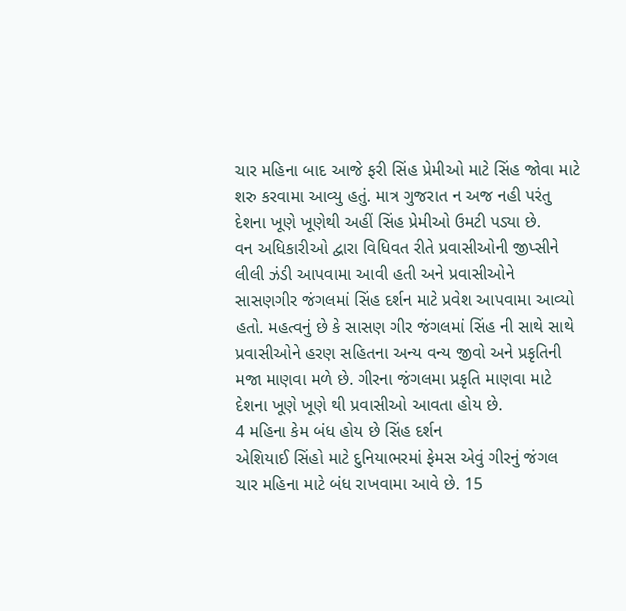ચાર મહિના બાદ આજે ફરી સિંહ પ્રેમીઓ માટે સિંહ જોવા માટે શરુ કરવામા આવ્યુ હતું. માત્ર ગુજરાત ન અજ નહી પરંતુ દેશના ખૂણે ખૂણેથી અહીં સિંહ પ્રેમીઓ ઉમટી પડ્યા છે.
વન અધિકારીઓ દ્વારા વિધિવત રીતે પ્રવાસીઓની જીપ્સીને લીલી ઝંડી આપવામા આવી હતી અને પ્રવાસીઓને સાસણગીર જંગલમાં સિંહ દર્શન માટે પ્રવેશ આપવામા આવ્યો હતો. મહત્વનું છે કે સાસણ ગીર જંગલમાં સિંહ ની સાથે સાથે પ્રવાસીઓને હરણ સહિતના અન્ય વન્ય જીવો અને પ્રકૃતિની મજા માણવા મળે છે. ગીરના જંગલમા પ્રકૃતિ માણવા માટે દેશના ખૂણે ખૂણે થી પ્રવાસીઓ આવતા હોય છે.
4 મહિના કેમ બંધ હોય છે સિંહ દર્શન
એશિયાઈ સિંહો માટે દુનિયાભરમાં ફેમસ એવું ગીરનું જંગલ ચાર મહિના માટે બંધ રાખવામા આવે છે. 15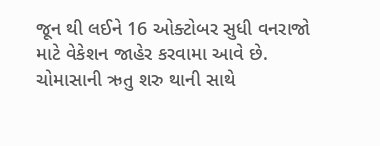જૂન થી લઈને 16 ઓક્ટોબર સુધી વનરાજો માટે વેકેશન જાહેર કરવામા આવે છે. ચોમાસાની ઋતુ શરુ થાની સાથે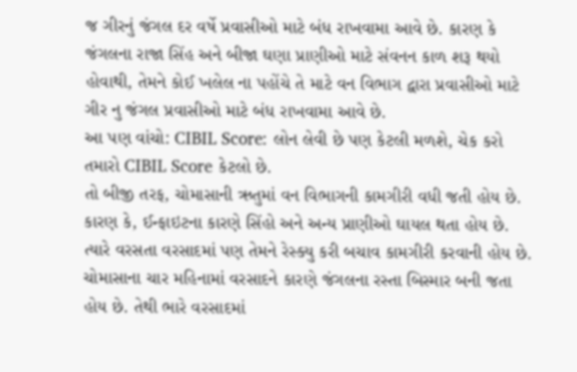જ ગીરનું જંગલ દર વર્ષે પ્રવાસીઓ માટે બંધ રાખવામા આવે છે. કારણ કે જંગલના રાજા સિંહ અને બીજા ઘણા પ્રાણીઓ માટે સંવનન કાળ શરૂ થયો હોવાથી, તેમને કોઈ ખલેલ ના પહોંચે તે માટે વન વિભાગ દ્વારા પ્રવાસીઓ માટે ગીર નુ જંગલ પ્રવાસીઓ માટે બંધ રાખવામા આવે છે.
આ પણ વાંચો: CIBIL Score: લોન લેવી છે પણ કેટલી મળશે, ચેક કરો તમારો CIBIL Score કેટલો છે.
તો બીજી તરફ, ચોમાસાની ઋતુમાં વન વિભાગની કામગીરી વધી જતી હોય છે. કારણ કે, ઈન્ફાઇટના કારણે સિંહો અને અન્ય પ્રાણીઓ ઘાયલ થતા હોય છે. ત્યારે વરસતા વરસાદમાં પણ તેમને રેસ્ક્યુ કરી બચાવ કામગીરી કરવાની હોય છે. ચોમાસાના ચાર મહિનામાં વરસાદને કારણે જંગલના રસ્તા બિસ્માર બની જતા હોય છે. તેથી ભારે વરસાદમાં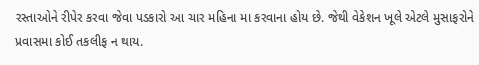રસ્તાઓને રીપેર કરવા જેવા પડકારો આ ચાર મહિના મા કરવાના હોય છે. જેથી વેકેશન ખૂલે એટલે મુસાફરોને પ્રવાસમા કોઈ તકલીફ ન થાય.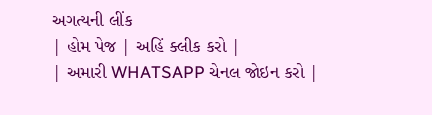અગત્યની લીંક
| હોમ પેજ | અહિં ક્લીક કરો |
| અમારી WHATSAPP ચેનલ જોઇન કરો |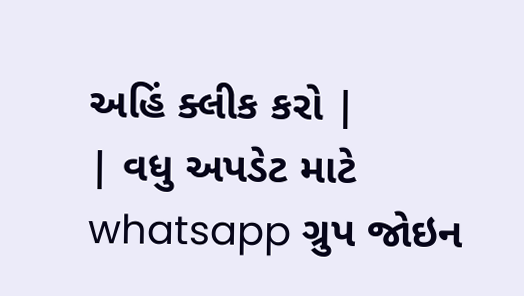અહિં ક્લીક કરો |
| વધુ અપડેટ માટે whatsapp ગ્રુપ જોઇન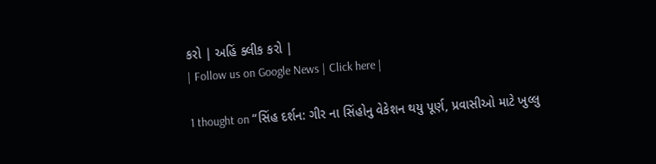કરો | અહિં ક્લીક કરો |
| Follow us on Google News | Click here |

1 thought on “સિંહ દર્શન: ગીર ના સિંહોનુ વેકેશન થયુ પૂર્ણ, પ્રવાસીઓ માટે ખુલ્લુ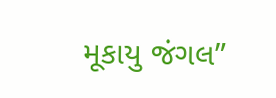મૂકાયુ જંગલ”